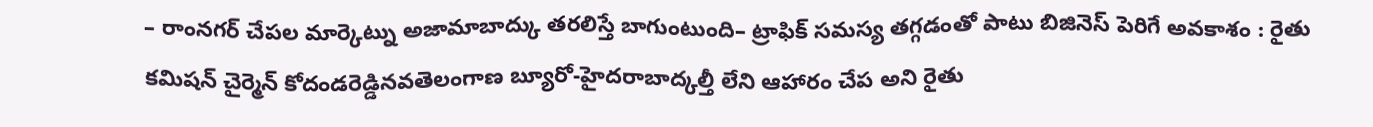– రాంనగర్ చేపల మార్కెట్ను అజామాబాద్కు తరలిస్తే బాగుంటుంది– ట్రాఫిక్ సమస్య తగ్గడంతో పాటు బిజినెస్ పెరిగే అవకాశం : రైతు కమిషన్ చైర్మెన్ కోదండరెడ్డినవతెలంగాణ బ్యూరో-హైదరాబాద్కల్తీ లేని ఆహారం చేప అని రైతు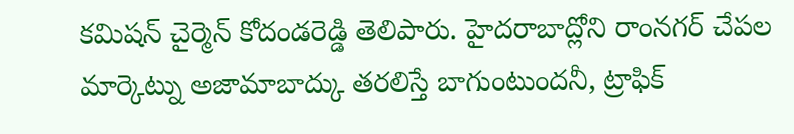కమిషన్ చైర్మెన్ కోదండరెడ్డి తెలిపారు. హైదరాబాద్లోని రాంనగర్ చేపల మార్కెట్ను అజామాబాద్కు తరలిస్తే బాగుంటుందనీ, ట్రాఫిక్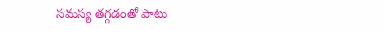సమస్య తగ్గడంతో పాటు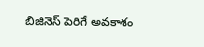బిజినెస్ పెరిగే అవకాశం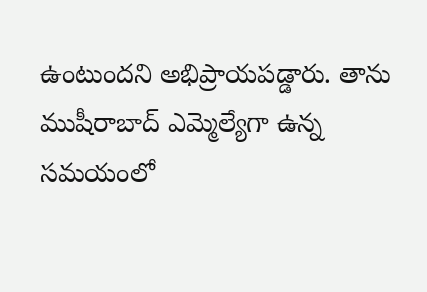ఉంటుందని అభిప్రాయపడ్డారు. తాను ముషీరాబాద్ ఎమ్మెల్యేగా ఉన్న సమయంలో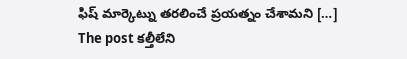ఫిష్ మార్కెట్ను తరలించే ప్రయత్నం చేశామని […]
The post కల్తీలేని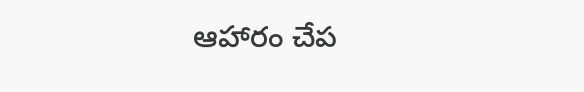ఆహారం చేప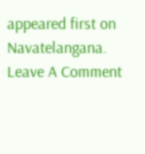appeared first on Navatelangana.
Leave A Comment